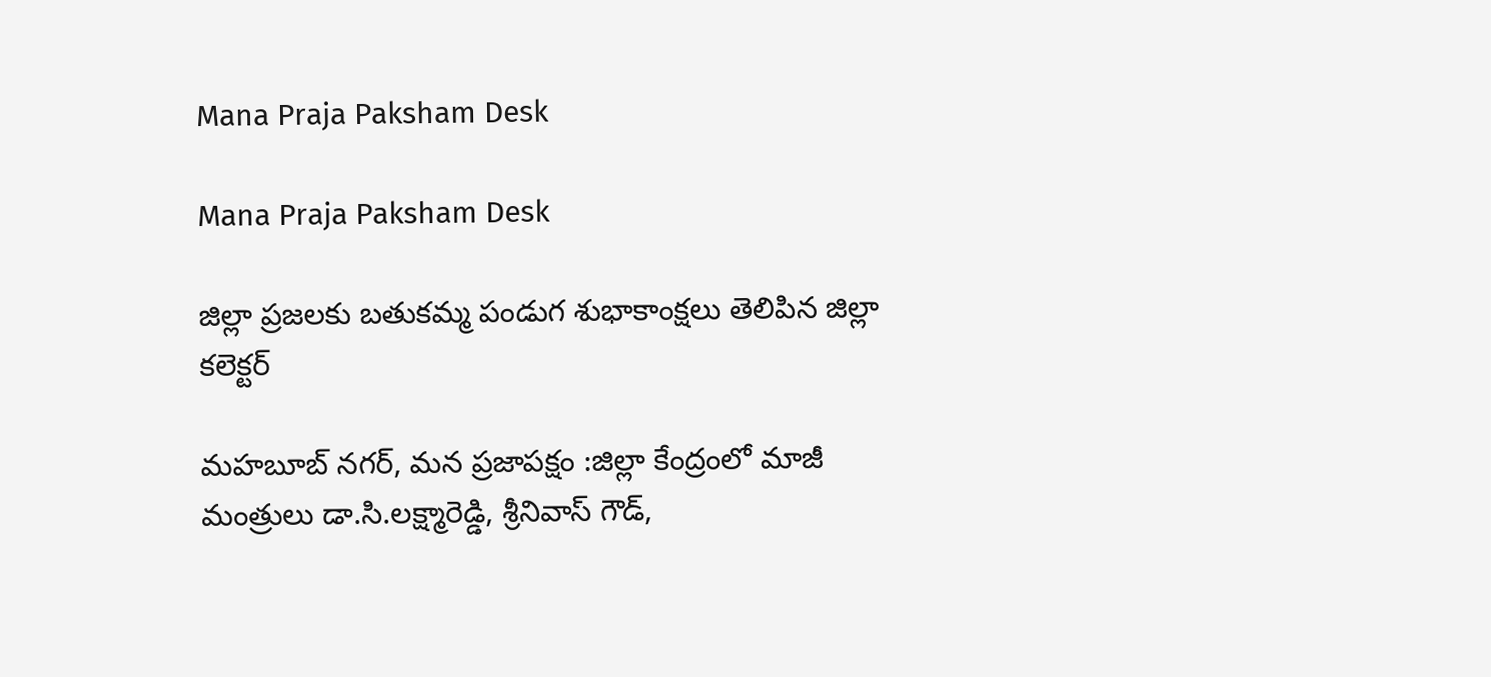Mana Praja Paksham Desk

Mana Praja Paksham Desk

జిల్లా ప్రజలకు బతుకమ్మ పండుగ శుభాకాంక్షలు తెలిపిన జిల్లా కలెక్టర్

మహబూబ్ నగర్, మన ప్రజాపక్షం :జిల్లా కేంద్రంలో మాజీ మంత్రులు డా.సి.లక్ష్మారెడ్డి, శ్రీనివాస్ గౌడ్,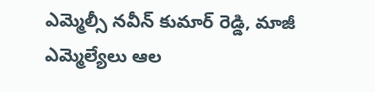ఎమ్మెల్సీ నవీన్ కుమార్ రెడ్డి, మాజీ ఎమ్మెల్యేలు ఆల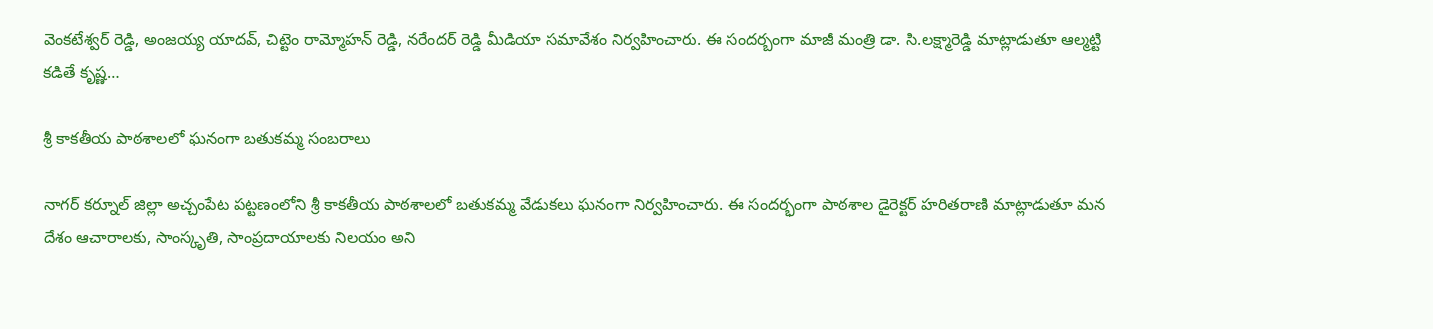వెంకటేశ్వర్ రెడ్డి, అంజయ్య యాదవ్, చిట్టెం రామ్మోహన్ రెడ్డి, నరేందర్ రెడ్డి మీడియా సమావేశం నిర్వహించారు. ఈ సందర్బంగా మాజీ మంత్రి డా. సి.లక్ష్మారెడ్డి మాట్లాడుతూ ఆల్మట్టి కడితే కృష్ణ…

శ్రీ కాకతీయ పాఠశాలలో ఘనంగా బతుకమ్మ సంబరాలు

నాగర్ కర్నూల్ జిల్లా అచ్చంపేట పట్టణంలోని శ్రీ కాకతీయ పాఠశాలలో బతుకమ్మ వేడుకలు ఘనంగా నిర్వహించారు. ఈ సందర్భంగా పాఠశాల డైరెక్టర్ హరితరాణి మాట్లాడుతూ మన దేశం ఆచారాలకు, సాంస్కృతి, సాంప్రదాయాలకు నిలయం అని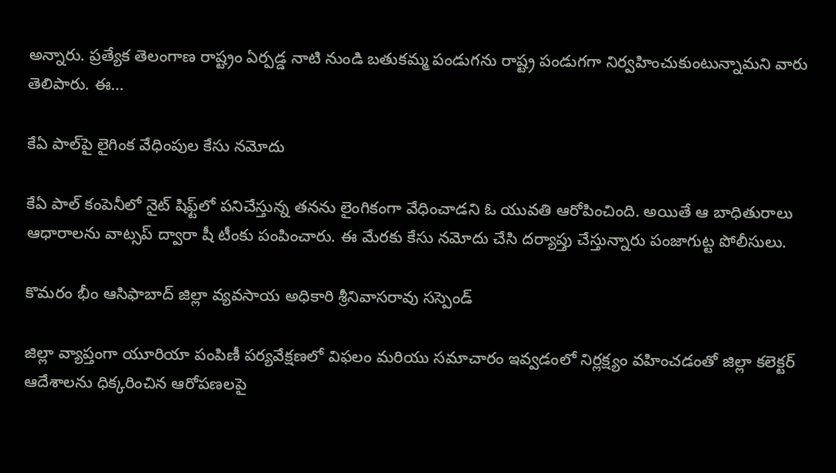అన్నారు. ప్రత్యేక తెలంగాణ రాష్ట్రం ఏర్పడ్డ నాటి నుండి బతుకమ్మ పండుగను రాష్ట్ర పండుగగా నిర్వహించుకుంటున్నామని వారు తెలిపారు. ఈ…

కేఏ పాల్‌పై లైగింక వేధింపుల కేసు నమోదు

కేఏ పాల్‌ కంపెనీలో నైట్ షిఫ్ట్‌లో పనిచేస్తున్న తనను లైంగికంగా వేధించాడని ఓ యువతి ఆరోపించింది. అయితే ఆ బాధితురాలు ఆధారాలను వాట్సప్ ద్వారా షీ టీంకు పంపించారు. ఈ మేరకు కేసు నమోదు చేసి దర్యాప్తు చేస్తున్నారు పంజాగుట్ట పోలీసులు.

కొమరం భీం ఆసిఫాబాద్‌ జిల్లా వ్యవసాయ అధికారి శ్రీనివాసరావు సస్పెండ్

జిల్లా వ్యాప్తంగా యూరియా పంపిణీ పర్యవేక్షణలో విఫలం మరియు సమాచారం ఇవ్వడంలో నిర్లక్ష్యం వహించడంతో జిల్లా కలెక్టర్ ఆదేశాలను ధిక్కరించిన ఆరోపణలపై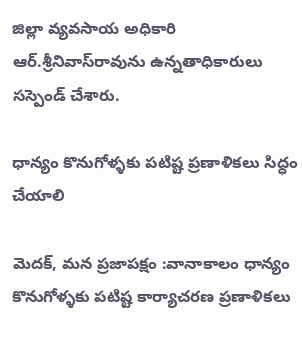జిల్లా వ్యవసాయ అధికారి ఆర్.శ్రీనివాస్‌రావును ఉన్నతాధికారులు సస్పెండ్ చేశారు.

ధాన్యం కొనుగోళ్ళకు పటిష్ట ప్రణాళికలు సిద్ధం చేయాలి

మెదక్, మన ప్రజాపక్షం :వానాకాలం ధాన్యం కొనుగోళ్ళకు పటిష్ట కార్యాచరణ ప్రణాళికలు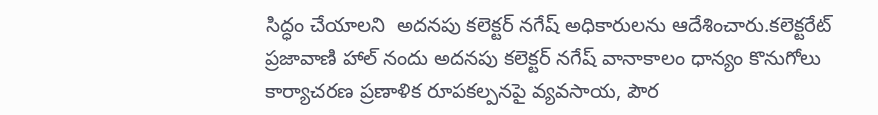సిద్ధం చేయాలని  అదనపు కలెక్టర్ నగేష్ అధికారులను ఆదేశించారు.కలెక్టరేట్ ప్రజావాణి హాల్ నందు అదనపు కలెక్టర్ నగేష్ వానాకాలం ధాన్యం కొనుగోలు కార్యాచరణ ప్రణాళిక రూపకల్పనపై వ్యవసాయ, పౌర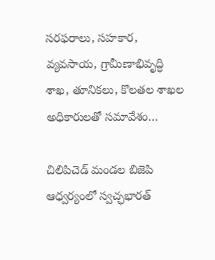సరఫరాలు, సహకార, వ్యవసాయ, గ్రామీణాభివృద్ధి శాఖ, తూనికలు, కొలతల శాఖల అధికారులతో సమావేశం…

చిలిపిచెడ్ మండల బిజెపి ఆధ్వర్యంలో స్వచ్ఛభారత్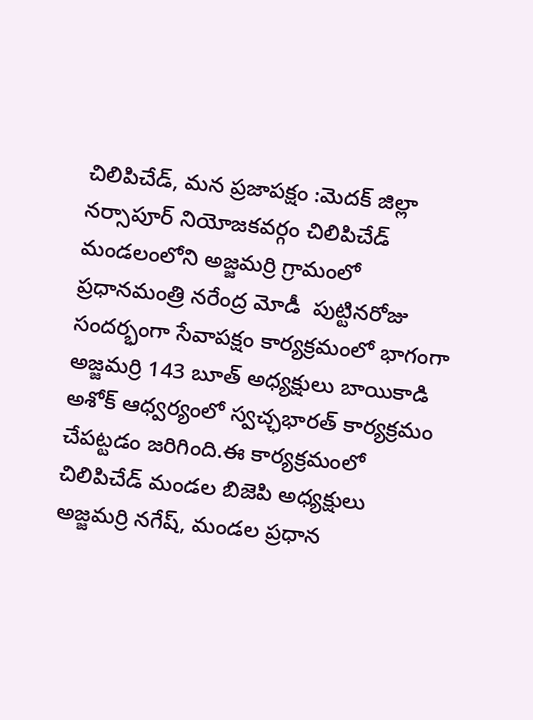చిలిపిచేడ్, మన ప్రజాపక్షం :మెదక్ జిల్లా నర్సాపూర్ నియోజకవర్గం చిలిపిచేడ్ మండలంలోని అజ్జమర్రి గ్రామంలో ప్రధానమంత్రి నరేంద్ర మోడీ  పుట్టినరోజు సందర్భంగా సేవాపక్షం కార్యక్రమంలో భాగంగా అజ్జమర్రి 143 బూత్ అధ్యక్షులు బాయికాడి అశోక్ ఆధ్వర్యంలో స్వచ్ఛభారత్ కార్యక్రమం చేపట్టడం జరిగింది.ఈ కార్యక్రమంలో చిలిపిచేడ్ మండల బిజెపి అధ్యక్షులు అజ్జమర్రి నగేష్, మండల ప్రధాన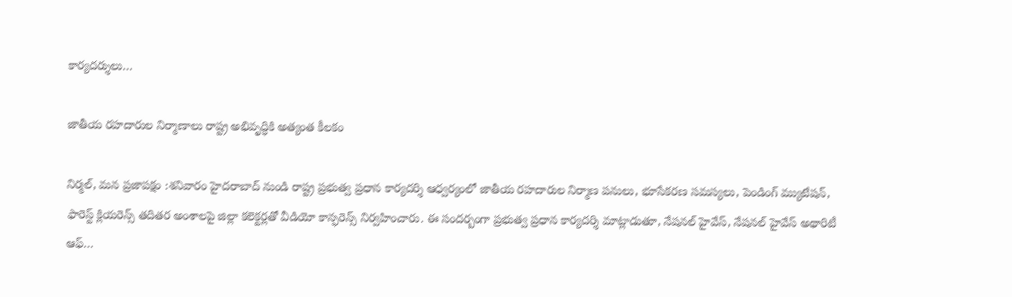కార్యదర్శులు…

జాతీయ రహదారుల నిర్మాణాలు రాష్ట్ర అభివృద్ధికి అత్యంత కీలకం

నిర్మల్, మన ప్రజాపక్షం :శనివారం హైదరాబాద్ నుండి రాష్ట్ర ప్రభుత్వ ప్రధాన కార్యదర్శి ఆధ్వర్యంలో జాతీయ రహదారుల నిర్మాణ పనులు, భూసేకరణ సమస్యలు, పెండింగ్ మ్యుటేషన్, ఫారెస్ట్ క్లియరెన్స్ తదితర అంశాలపై జిల్లా కలెక్టర్లతో వీడియో కాన్ఫరెన్స్ నిర్వహించారు. ఈ సందర్బంగా ప్రభుత్వ ప్రధాన కార్యదర్శి మాట్లాడుతూ, నేషనల్ హైవేస్, నేషనల్ హైవేస్ అథారిటీ ఆఫ్…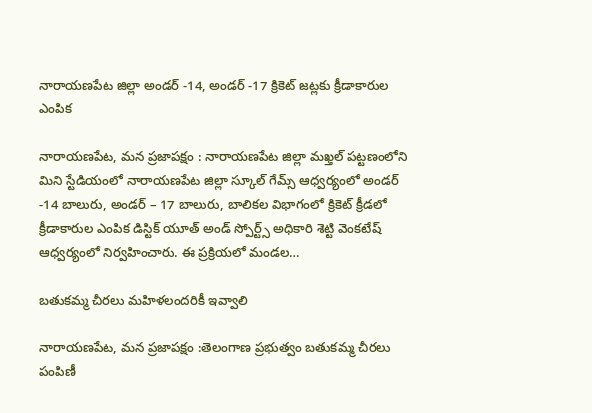నారాయణపేట జిల్లా అండర్ -14, అండర్ -17 క్రికెట్ జట్లకు క్రీడాకారుల ఎంపిక

నారాయణపేట, మన ప్రజాపక్షం : నారాయణపేట జిల్లా మఖ్తల్ పట్టణంలోని మిని స్టేడియంలో నారాయణపేట జిల్లా స్కూల్ గేమ్స్ ఆధ్వర్యంలో అండర్ -14 బాలురు, అండర్ – 17 బాలురు, బాలికల విభాగంలో క్రికెట్ క్రీడలో క్రీడాకారుల ఎంపిక డిస్టిక్ యూత్ అండ్ స్పోర్ట్స్ అధికారి శెట్టి వెంకటేష్ ఆధ్వర్యంలో నిర్వహించారు. ఈ ప్రక్రియలో మండల…

బతుకమ్మ చీరలు మహిళలందరికీ ఇవ్వాలి

నారాయణపేట, మన ప్రజాపక్షం :తెలంగాణ ప్రభుత్వం బతుకమ్మ చీరలు పంపిణీ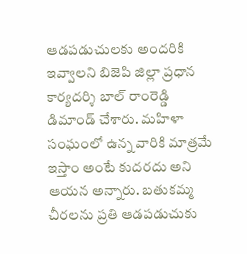ఆడపడుచులకు అందరికి ఇవ్వాలని బిజెపి జిల్లా ప్రధాన కార్యదర్శి బాల్ రాంరెడ్డి డిమాండ్ చేశారు. మహిళా సంఘంలో ఉన్న వారికి మాత్రమే ఇస్తాం అంటే కుదరదు అని ఆయన అన్నారు. బతుకమ్మ చీరలను ప్రతి ఆడపడుచుకు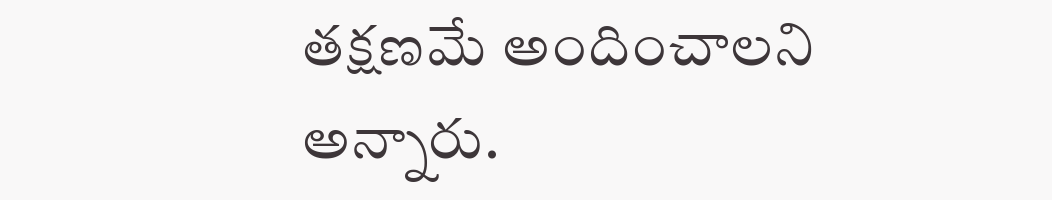తక్షణమే అందించాలని అన్నారు.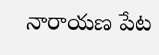నారాయణ పేట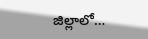జిల్లాలో…